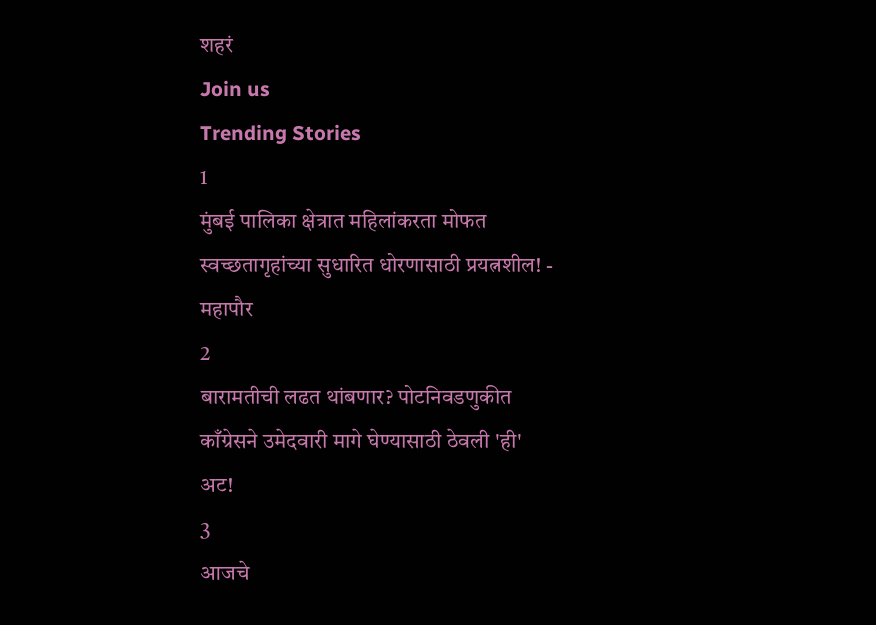शहरं
Join us
Trending Stories
1
मुंबई पालिका क्षेत्रात महिलांकरता मोफत स्वच्छतागृहांच्या सुधारित धोरणासाठी प्रयत्नशील! - महापौर
2
बारामतीची लढत थांबणार? पोटनिवडणुकीत काँग्रेसने उमेदवारी मागे घेण्यासाठी ठेवली 'ही' अट!
3
आजचे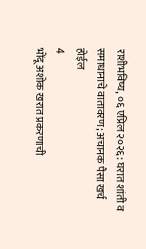राशीभविष्य, ०६ एप्रिल २०२६: घरात शांती व समाधानाचे वातावरण; अचानक पैसा खर्च होईल
4
भोंदू अशोक खरात प्रकरणाची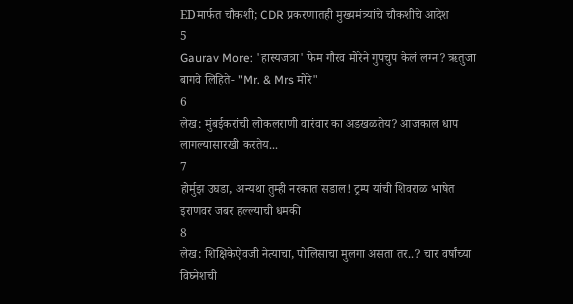EDमार्फत चौकशी; CDR प्रकरणातही मुख्यमंत्र्यांचे चौकशीचे आदेश
5
Gaurav More: 'हास्यजत्रा' फेम गौरव मोरेने गुपचुप केलं लग्न? ऋतुजा बागवे लिहिते- "Mr. & Mrs मोरे"
6
लेख: मुंबईकरांची लोकलराणी वारंवार का अडखळतेय? आजकाल धाप लागल्यासारखी करतेय...
7
होर्मुझ उघडा, अन्यथा तुम्ही नरकात सडाल! ट्रम्प यांची शिवराळ भाषेत इराणवर जबर हल्ल्याची धमकी
8
लेख: शिक्षिकेऐवजी नेत्याचा, पोलिसाचा मुलगा असता तर..? चार वर्षांच्या विघ्नेशची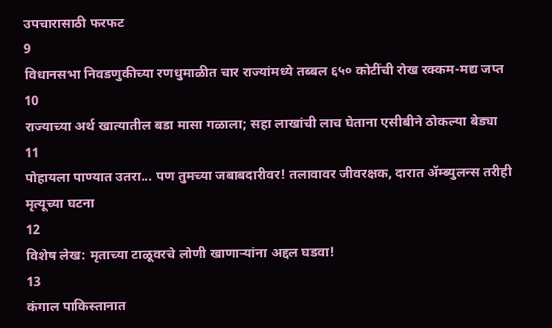उपचारासाठी फरफट
9
विधानसभा निवडणुकीच्या रणधुमाळीत चार राज्यांमध्ये तब्बल ६५० कोटींची रोख रक्कम-मद्य जप्त
10
राज्याच्या अर्थ खात्यातील बडा मासा गळाला; सहा लाखांची लाच घेताना एसीबीने ठोकल्या बेड्या
11
पोहायला पाण्यात उतरा... पण तुमच्या जबाबदारीवर! तलावावर जीवरक्षक, दारात ॲम्ब्युलन्स तरीही मृत्यूच्या घटना
12
विशेष लेख: मृताच्या टाळूवरचे लोणी खाणाऱ्यांना अद्दल घडवा!
13
कंगाल पाकिस्तानात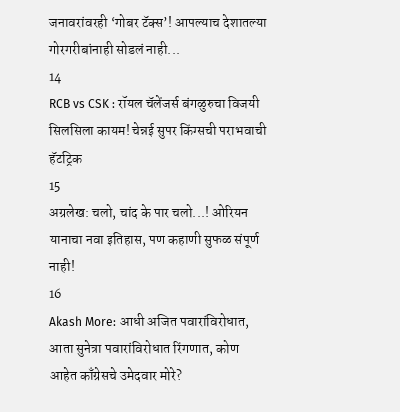जनावरांवरही ‘गोबर टॅक्स’! आपल्याच देशातल्या गोरगरीबांनाही सोडलं नाही...
14
RCB vs CSK : रॉयल चॅलेंजर्स बंगळुरुचा विजयी सिलसिला कायम! चेन्नई सुपर किंग्सची पराभवाची हॅटट्रिक
15
अग्रलेख: चलो, चांद के पार चलो...! ओरियन यानाचा नवा इतिहास, पण कहाणी सुफळ संपूर्ण नाही!
16
Akash More: आधी अजित पवारांविरोधात, आता सुनेत्रा पवारांविरोधात रिंगणात, कोण आहेत काँग्रेसचे उमेदवार मोरे?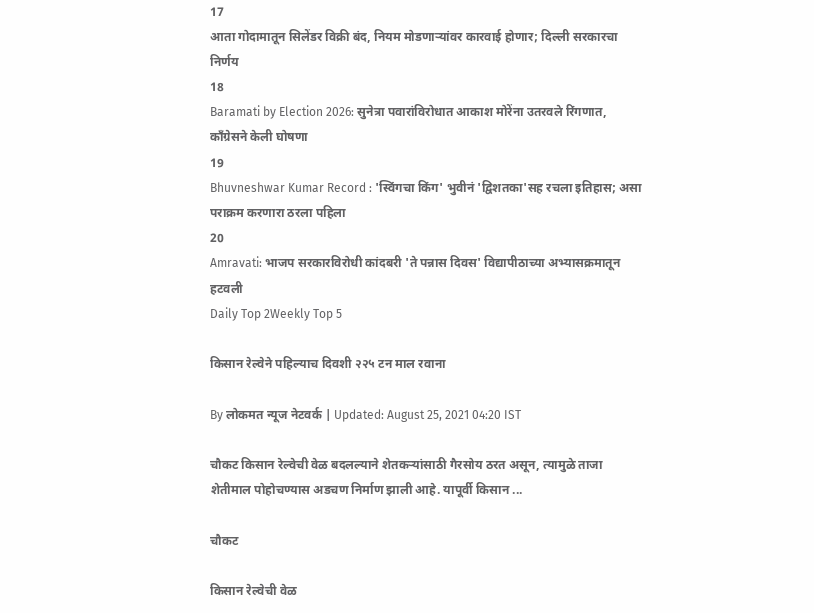17
आता गोदामातून सिलेंडर विक्री बंद, नियम मोडणाऱ्यांवर कारवाई होणार; दिल्ली सरकारचा निर्णय
18
Baramati by Election 2026: सुनेत्रा पवारांविरोधात आकाश मोरेंना उतरवले रिंगणात, काँग्रेसने केली घोषणा
19
Bhuvneshwar Kumar Record : 'स्विंगचा किंग' भुवीनं 'द्विशतका'सह रचला इतिहास; असा पराक्रम करणारा ठरला पहिला
20
Amravati: भाजप सरकारविरोधी कांदबरी 'ते पन्नास दिवस' विद्यापीठाच्या अभ्यासक्रमातून हटवली
Daily Top 2Weekly Top 5

किसान रेल्वेने पहिल्याच दिवशी २२५ टन माल रवाना

By लोकमत न्यूज नेटवर्क | Updated: August 25, 2021 04:20 IST

चौकट किसान रेल्वेची वेळ बदलल्याने शेतकऱ्यांसाठी गैरसोय ठरत असून, त्यामुळे ताजा शेतीमाल पोहोचण्यास अडचण निर्माण झाली आहे. यापूर्वी किसान ...

चौकट

किसान रेल्वेची वेळ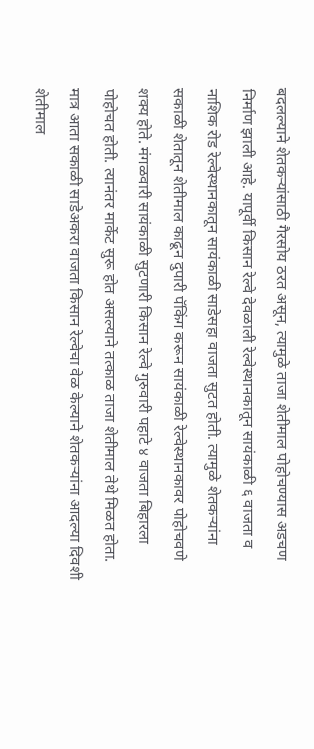बदलल्याने शेतकऱ्यांसाठी गैरसोय ठरत असून, त्यामुळे ताजा शेतीमाल पोहोचण्यास अडचण निर्माण झाली आहे. यापूर्वी किसान रेल्वे देवळाली रेल्वेस्थानकातून सायंकाळी ६ वाजता व नाशिक रोड रेल्वेस्थानकातून सायंकाळी साडेसहा वाजता सुटत होती. त्यामुळे शेतकऱ्यांना सकाळी शेतातून शेतीमाल काढून दुपारी पॅकिंग करून सायंकाळी रेल्वेस्थानकावर पोहोचवणे शक्य होते. मंगळवारी सायंकाळी सुटणारी किसान रेल्वे गुरुवारी पहाटे ४ वाजता बिहारला पोहोचत होती. त्यानंतर मार्केट सुरू होत असल्याने तत्काळ ताजा शेतीमाल तेथे मिळत होता. मात्र आता सकाळी साडेअकरा वाजता किसान रेल्वेचा वेळ केल्याने शेतकऱ्यांना आदल्या दिवशी शेतीमाल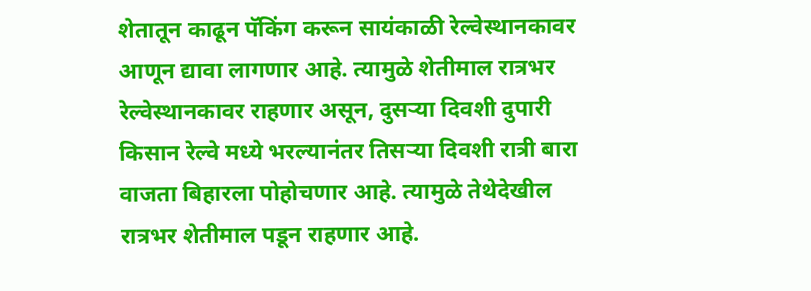शेतातून काढून पॅकिंग करून सायंकाळी रेल्वेस्थानकावर आणून द्यावा लागणार आहे. त्यामुळे शेतीमाल रात्रभर रेल्वेस्थानकावर राहणार असून, दुसऱ्या दिवशी दुपारी किसान रेल्वे मध्ये भरल्यानंतर तिसऱ्या दिवशी रात्री बारा वाजता बिहारला पोहोचणार आहे. त्यामुळे तेथेदेखील रात्रभर शेतीमाल पडून राहणार आहे.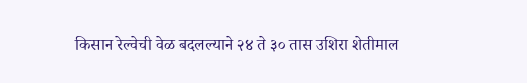किसान रेल्वेची वेळ बदलल्याने २४ ते ३० तास उशिरा शेतीमाल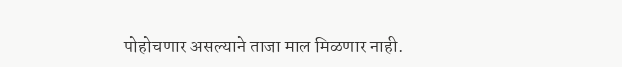पोहोचणार असल्याने ताजा माल मिळणार नाही.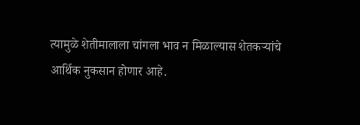त्यामुळे शेतीमालाला चांगला भाव न मिळाल्यास शेतकऱ्यांचे आर्थिक नुकसान होणार आहे.